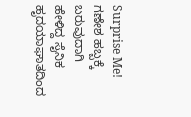Surprise Me!
ಗಣೇಶ ಹಬ್ಬಕ್ಕೆ ಬರುವುದಾಗಿ ಹೇಳಿದ್ದ ಸೈನಿಕ ಹೃದಯಾಘಾತದಿಂದ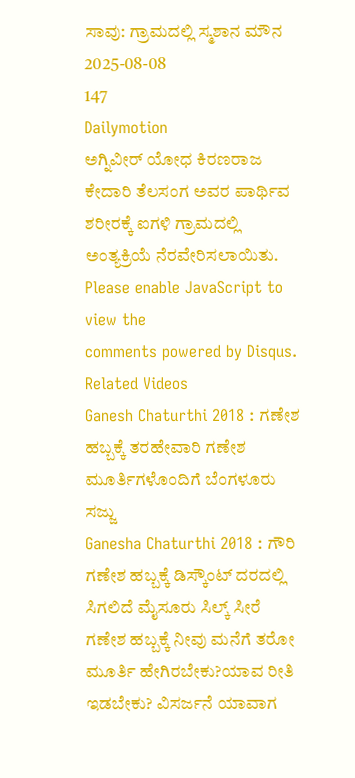ಸಾವು: ಗ್ರಾಮದಲ್ಲಿ ಸ್ಮಶಾನ ಮೌನ
2025-08-08
147
Dailymotion
ಅಗ್ನಿವೀರ್ ಯೋಧ ಕಿರಣರಾಜ ಕೇದಾರಿ ತೆಲಸಂಗ ಅವರ ಪಾರ್ಥಿವ ಶರೀರಕ್ಕೆ ಐಗಳಿ ಗ್ರಾಮದಲ್ಲಿ ಅಂತ್ಯಕ್ರಿಯೆ ನೆರವೇರಿಸಲಾಯಿತು.
Please enable JavaScript to view the
comments powered by Disqus.
Related Videos
Ganesh Chaturthi 2018 : ಗಣೇಶ ಹಬ್ಬಕ್ಕೆ ತರಹೇವಾರಿ ಗಣೇಶ ಮೂರ್ತಿಗಳೊಂದಿಗೆ ಬೆಂಗಳೂರು ಸಜ್ಜು
Ganesha Chaturthi 2018 : ಗೌರಿ ಗಣೇಶ ಹಬ್ಬಕ್ಕೆ ಡಿಸ್ಕೌಂಟ್ ದರದಲ್ಲಿ ಸಿಗಲಿದೆ ಮೈಸೂರು ಸಿಲ್ಕ್ ಸೀರೆ
ಗಣೇಶ ಹಬ್ಬಕ್ಕೆ ನೀವು ಮನೆಗೆ ತರೋ ಮೂರ್ತಿ ಹೇಗಿರಬೇಕು?ಯಾವ ರೀತಿ ಇಡಬೇಕು? ವಿಸರ್ಜನೆ ಯಾವಾಗ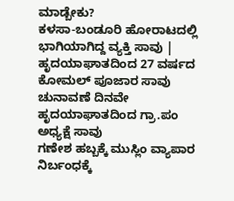ಮಾಡ್ಬೇಕು?
ಕಳಸಾ-ಬಂಡೂರಿ ಹೋರಾಟದಲ್ಲಿ ಭಾಗಿಯಾಗಿದ್ದ ವ್ಯಕ್ತಿ ಸಾವು | ಹೃದಯಾಘಾತದಿಂದ 27 ವರ್ಷದ ಕೋಮಲ್ ಪೂಜಾರ ಸಾವು
ಚುನಾವಣೆ ದಿನವೇ ಹೃದಯಾಘಾತದಿಂದ ಗ್ರಾ.ಪಂ ಅಧ್ಯಕ್ಷೆ ಸಾವು
ಗಣೇಶ ಹಬ್ಬಕ್ಕೆ ಮುಸ್ಲಿಂ ವ್ಯಾಪಾರ ನಿರ್ಬಂಧಕ್ಕೆ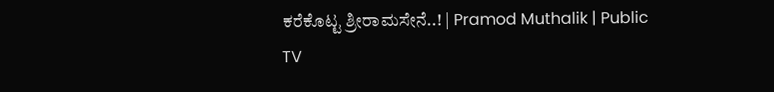ಕರೆಕೊಟ್ಟ ಶ್ರೀರಾಮಸೇನೆ..! | Pramod Muthalik | Public TV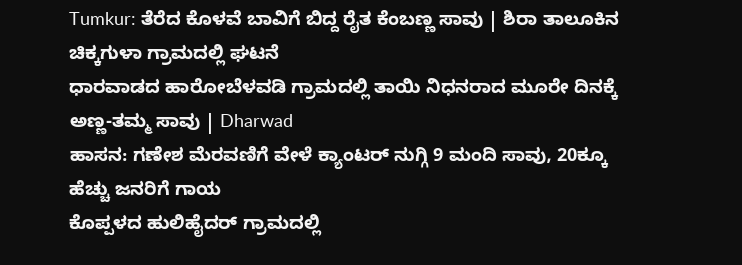Tumkur: ತೆರೆದ ಕೊಳವೆ ಬಾವಿಗೆ ಬಿದ್ದ ರೈತ ಕೆಂಬಣ್ಣ ಸಾವು | ಶಿರಾ ತಾಲೂಕಿನ ಚಿಕ್ಕಗುಳಾ ಗ್ರಾಮದಲ್ಲಿ ಘಟನೆ
ಧಾರವಾಡದ ಹಾರೋಬೆಳವಡಿ ಗ್ರಾಮದಲ್ಲಿ ತಾಯಿ ನಿಧನರಾದ ಮೂರೇ ದಿನಕ್ಕೆ ಅಣ್ಣ-ತಮ್ಮ ಸಾವು | Dharwad
ಹಾಸನ: ಗಣೇಶ ಮೆರವಣಿಗೆ ವೇಳೆ ಕ್ಯಾಂಟರ್ ನುಗ್ಗಿ 9 ಮಂದಿ ಸಾವು, 20ಕ್ಕೂ ಹೆಚ್ಚು ಜನರಿಗೆ ಗಾಯ
ಕೊಪ್ಪಳದ ಹುಲಿಹೈದರ್ ಗ್ರಾಮದಲ್ಲಿ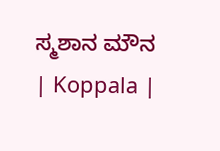ಸ್ಮಶಾನ ಮೌನ | Koppala |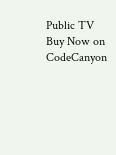Public TV
Buy Now on CodeCanyon